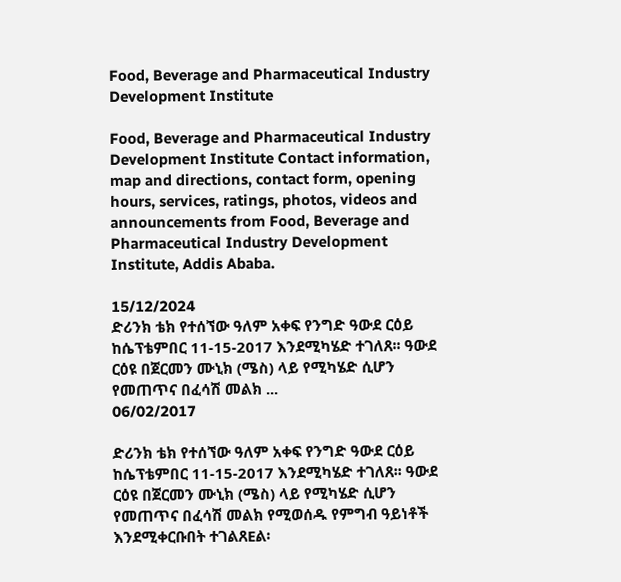Food, Beverage and Pharmaceutical Industry Development Institute

Food, Beverage and Pharmaceutical Industry Development Institute Contact information, map and directions, contact form, opening hours, services, ratings, photos, videos and announcements from Food, Beverage and Pharmaceutical Industry Development Institute, Addis Ababa.

15/12/2024
ድሪንክ ቴክ የተሰኘው ዓለም አቀፍ የንግድ ዓውደ ርዕይ ከሴፕቴምበር 11-15-2017 እንደሚካሄድ ተገለጸ፡፡ ዓውደ ርዕዩ በጀርመን ሙኒክ (ሜስ) ላይ የሚካሄድ ሲሆን የመጠጥና በፈሳሽ መልክ ...
06/02/2017

ድሪንክ ቴክ የተሰኘው ዓለም አቀፍ የንግድ ዓውደ ርዕይ ከሴፕቴምበር 11-15-2017 እንደሚካሄድ ተገለጸ፡፡ ዓውደ ርዕዩ በጀርመን ሙኒክ (ሜስ) ላይ የሚካሄድ ሲሆን የመጠጥና በፈሳሽ መልክ የሚወሰዱ የምግብ ዓይነቶች እንደሚቀርቡበት ተገልጸEል፡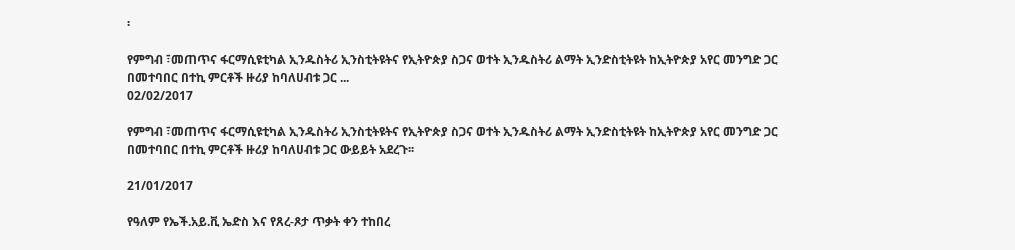፡

የምግብ ፣መጠጥና ፋርማሲዩቲካል ኢንዱስትሪ ኢንስቲትዩትና የኢትዮጵያ ስጋና ወተት ኢንዱስትሪ ልማት ኢንድስቲትዩት ከኢትዮጵያ አየር መንግድ ጋር በመተባበር በተኪ ምርቶች ዙሪያ ከባለሀብቱ ጋር ...
02/02/2017

የምግብ ፣መጠጥና ፋርማሲዩቲካል ኢንዱስትሪ ኢንስቲትዩትና የኢትዮጵያ ስጋና ወተት ኢንዱስትሪ ልማት ኢንድስቲትዩት ከኢትዮጵያ አየር መንግድ ጋር በመተባበር በተኪ ምርቶች ዙሪያ ከባለሀብቱ ጋር ውይይት አደረጉ፡፡

21/01/2017

የዓለም የኤች.አይ.ቪ ኤድስ እና የጸረ-ጾታ ጥቃት ቀን ተከበረ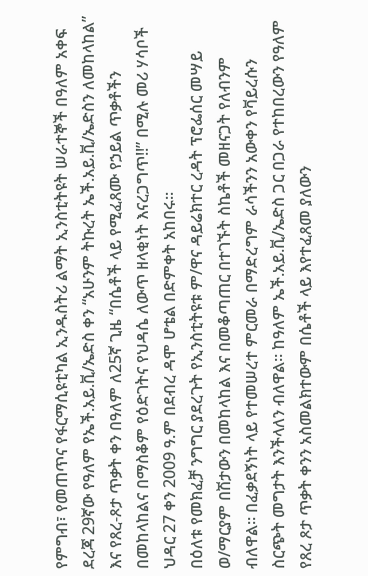የምግብ፣ የመጠጥና የፋርማሲዩቲካል ኢንዱስትሪ ልማት ኢንስቲትዩት ሠራተኞች በዓለም አቀፍ ደረጃ 29ኛው የዓለም የኤች.አይ.ቪ/ኤድስ ቀን “አሁንም ትኩረት ኤች.አይ.ቪ/ኤድስን ለመከላከል” እና የጸረ-ጾታ ጥቃት ቀን በዓለም ለ25ኛ ጊዜ “በሴቶች ላይ የሚፈጸሙ የኃይል ጥቃቶችን በመከላከልና በማስቆም የዕድገትና የህዳሴ ለውጥ ዘላቂነት እናረጋግጥ!!” በሚሉ መሪ ሃሳቦች ህዳር 27 ቀን 2009 ዓ.ም በደብረ ዳሞ ሆቴል በድምቀት አከበሩ፡፡
በዕለቱ የመክፈቻ ንግግር ያደረጉት የኢንስቲትዩቱ ም/ዋና ዳይሬክተር ረዳት ፕሮፌሰር መሣይ ወ/ማርያም በሽታውን በመከላከል እና በመቆጣጠር በተገኙት ስኬቶች መዘናጋት የለብንም ብለዋል፡፡ በፈቃደኝነት ላይ የተመሠረተ ምርመራ በማድረግም ራሳችንን አውቀን የቫይረሱን ስርጭት መግታት እንችላለን ብለዋል፡፡ ከዓለም ኤች.አይ.ቪ/ኤድስ ጋር በጋራ የተከበረውን የዓለም የጸረ ጾታ ጥቃት ቀንን አስመልክተውም በሴቶች ላይ እየተፈጸመ ያለውን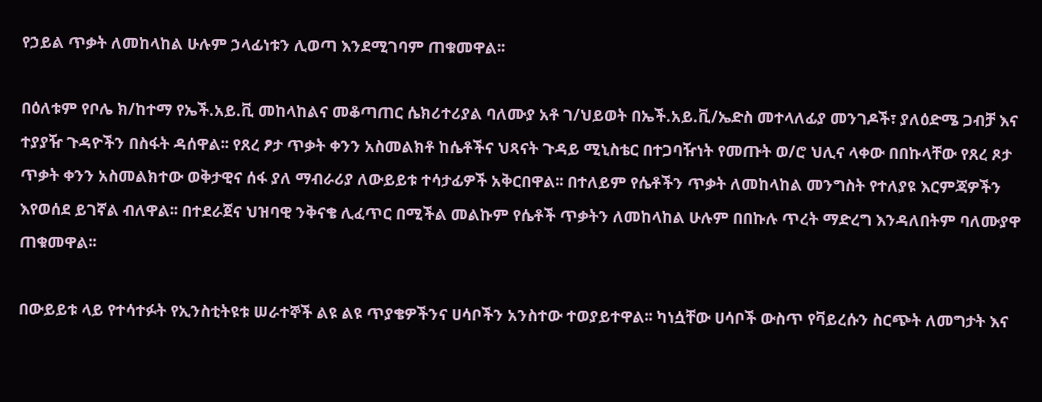የኃይል ጥቃት ለመከላከል ሁሉም ኃላፊነቱን ሊወጣ እንደሚገባም ጠቁመዋል፡፡

በዕለቱም የቦሌ ክ/ከተማ የኤች.አይ.ቪ መከላከልና መቆጣጠር ሴክሪተሪያል ባለሙያ አቶ ገ/ህይወት በኤች.አይ.ቪ/ኤድስ መተላለፊያ መንገዶች፣ ያለዕድሜ ጋብቻ እና ተያያዥ ጉዳዮችን በስፋት ዳሰዋል፡፡ የጸረ ፆታ ጥቃት ቀንን አስመልክቶ ከሴቶችና ህጻናት ጉዳይ ሚኒስቴር በተጋባዥነት የመጡት ወ/ሮ ህሊና ላቀው በበኩላቸው የጸረ ጾታ ጥቃት ቀንን አስመልክተው ወቅታዊና ሰፋ ያለ ማብራሪያ ለውይይቱ ተሳታፊዎች አቅርበዋል፡፡ በተለይም የሴቶችን ጥቃት ለመከላከል መንግስት የተለያዩ እርምጃዎችን እየወሰደ ይገኛል ብለዋል፡፡ በተደራጀና ህዝባዊ ንቅናቄ ሊፈጥር በሚችል መልኩም የሴቶች ጥቃትን ለመከላከል ሁሉም በበኩሉ ጥረት ማድረግ እንዳለበትም ባለሙያዋ ጠቁመዋል፡፡

በውይይቱ ላይ የተሳተፉት የኢንስቲትዩቱ ሠራተኞች ልዩ ልዩ ጥያቄዎችንና ሀሳቦችን አንስተው ተወያይተዋል፡፡ ካነሷቸው ሀሳቦች ውስጥ የቫይረሱን ስርጭት ለመግታት እና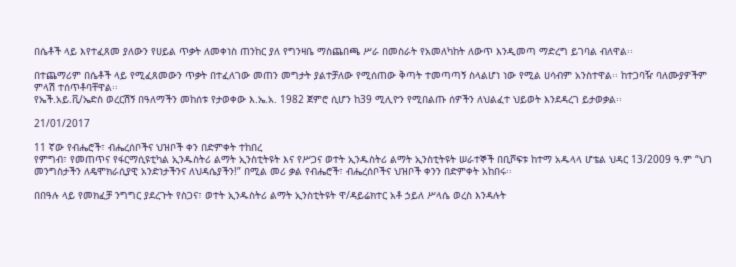በሴቶች ላይ እየተፈጸመ ያለውን የሀይል ጥቃት ለመቀነስ ጠንከር ያለ የግንዛቤ ማስጨበጫ ሥራ በመስራት የአመለካከት ለውጥ እንዲመጣ ማድረግ ይገባል ብለዋል፡፡

በተጨማሪም በሴቶች ላይ የሚፈጸመውን ጥቃት በተፈለገው መጠን መግታት ያልተቻለው የሚሰጠው ቅጣት ተመጣጣኝ ስላልሆነ ነው የሚል ሀሳብም አንስተዋል፡፡ ከተጋባዥ ባለሙያዎችም ምላሽ ተሰጥቶባቸዋል፡፡
የኤች.አይ.ቪ/ኤድስ ወረርሽኝ በዓለማችን መከሰቱ የታወቀው እ.ኤ.አ. 1982 ጀምሮ ሲሆን ከ39 ሚሊዮን የሚበልጡ ሰዎችን ለህልፈተ ህይወት እንደዳረገ ይታወቃል፡፡

21/01/2017

11 ኛው የብሔሮች፣ ብሔረሰቦችና ህዝቦች ቀን በድምቀት ተከበረ
የምግብ፣ የመጠጥና የፋርማሲዩቲካል ኢንዱስትሪ ልማት ኢንስቲትዩት እና የሥጋና ወተት ኢንዱስትሪ ልማት ኢንስቲትዩት ሠራተኞች በቢሾፍቱ ከተማ አዱላላ ሆቴል ህዳር 13/2009 ዓ.ም “ህገ መንግስታችን ለዴሞክራሲያዊ አንድነታችንና ለህዳሴያችን!” በሚል መሪ ቃል የብሔሮች፣ ብሔረሰቦችና ህዝቦች ቀንን በድምቀት አከበሩ፡፡

በበዓሉ ላይ የመክፈቻ ንግግር ያደረጉት የስጋና፣ ወተት ኢንዱስትሪ ልማት ኢንስቲትዩት ዋ/ዳይሬክተር አቶ ኃይለ ሥላሴ ወረስ እንዳሉት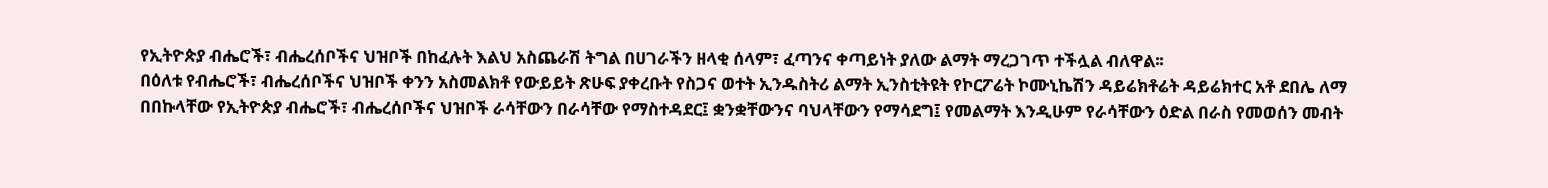የኢትዮጵያ ብሔሮች፣ ብሔረሰቦችና ህዝቦች በከፈሉት እልህ አስጨራሽ ትግል በሀገራችን ዘላቂ ሰላም፣ ፈጣንና ቀጣይነት ያለው ልማት ማረጋገጥ ተችሏል ብለዋል፡፡
በዕለቱ የብሔሮች፣ ብሔረሰቦችና ህዝቦች ቀንን አስመልክቶ የውይይት ጽሁፍ ያቀረቡት የስጋና ወተት ኢንዱስትሪ ልማት ኢንስቲትዩት የኮርፖሬት ኮሙኒኬሽን ዳይሬክቶሬት ዳይሬክተር አቶ ደበሌ ለማ በበኩላቸው የኢትዮጵያ ብሔሮች፣ ብሔረሰቦችና ህዝቦች ራሳቸውን በራሳቸው የማስተዳደር፤ ቋንቋቸውንና ባህላቸውን የማሳደግ፤ የመልማት እንዲሁም የራሳቸውን ዕድል በራስ የመወሰን መብት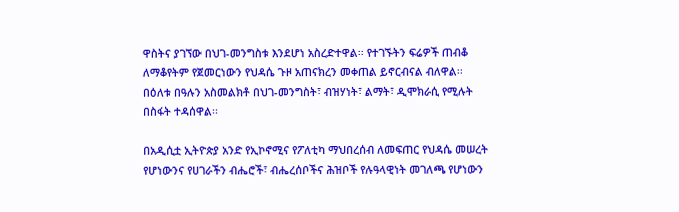ዋስትና ያገኘው በህገ-መንግስቱ እንደሆነ አስረድተዋል፡፡ የተገኙትን ፍሬዎች ጠብቆ ለማቆየትም የጀመርነውን የህዳሴ ጉዞ አጠናክረን መቀጠል ይኖርብናል ብለዋል፡፡ በዕለቱ በዓሉን አስመልክቶ በህገ-መንግስት፣ ብዝሃነት፣ ልማት፣ ዲሞክራሲ የሚሉት በስፋት ተዳሰዋል፡፡

በአዲሲቷ ኢትዮጵያ አንድ የኢኮኖሚና የፖለቲካ ማህበረሰብ ለመፍጠር የህዳሴ መሠረት የሆነውንና የሀገራችን ብሔሮች፣ ብሔረሰቦችና ሕዝቦች የሉዓላዊነት መገለጫ የሆነውን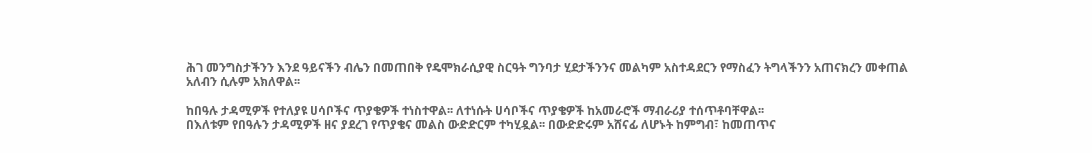ሕገ መንግስታችንን እንደ ዓይናችን ብሌን በመጠበቅ የዴሞክራሲያዊ ስርዓት ግንባታ ሂደታችንንና መልካም አስተዳደርን የማስፈን ትግላችንን አጠናክረን መቀጠል አለብን ሲሉም አክለዋል፡፡

ከበዓሉ ታዳሚዎች የተለያዩ ሀሳቦችና ጥያቄዎች ተነስተዋል፡፡ ለተነሱት ሀሳቦችና ጥያቄዎች ከአመራሮች ማብራሪያ ተሰጥቶባቸዋል፡፡
በእለቱም የበዓሉን ታዳሚዎች ዘና ያደረገ የጥያቄና መልስ ውድድርም ተካሂዷል፡፡ በውድድሩም አሸናፊ ለሆኑት ከምግብ፣ ከመጠጥና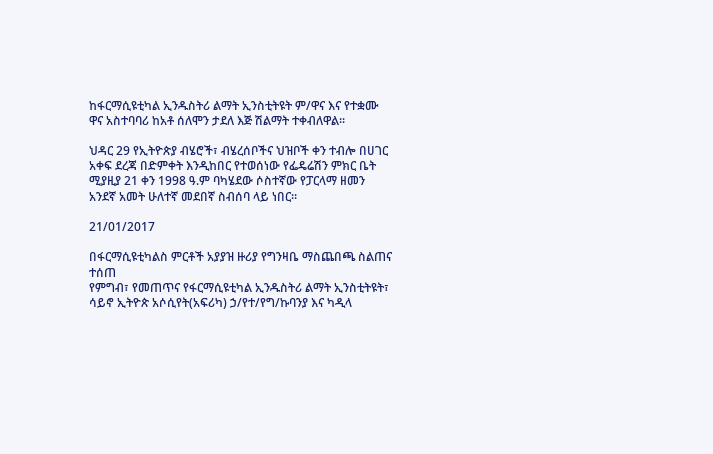ከፋርማሲዩቲካል ኢንዱስትሪ ልማት ኢንስቲትዩት ም/ዋና እና የተቋሙ ዋና አስተባባሪ ከአቶ ሰለሞን ታደለ እጅ ሽልማት ተቀብለዋል፡፡

ህዳር 29 የኢትዮጵያ ብሄሮች፣ ብሄረሰቦችና ህዝቦች ቀን ተብሎ በሀገር አቀፍ ደረጃ በድምቀት እንዲከበር የተወሰነው የፌዴሬሽን ምክር ቤት ሚያዚያ 21 ቀን 1998 ዓ.ም ባካሄደው ሶስተኛው የፓርላማ ዘመን አንደኛ አመት ሁለተኛ መደበኛ ስብሰባ ላይ ነበር።

21/01/2017

በፋርማሲዩቲካልስ ምርቶች አያያዝ ዙሪያ የግንዛቤ ማስጨበጫ ስልጠና ተሰጠ
የምግብ፣ የመጠጥና የፋርማሲዩቲካል ኢንዱስትሪ ልማት ኢንስቲትዩት፣ ሳይኖ ኢትዮጵ አሶሲየት(አፍሪካ) ኃ/የተ/የግ/ኩባንያ እና ካዲላ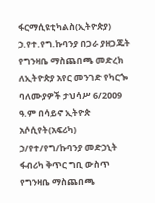ፋርማሲዩቲካልስ(ኢትዮጵያ) ኃ.የተ.የግ.ኩባንያ በጋራ ያዘጋጁት የግንዛቤ ማስጨበጫ መድረክ ለኢትዮጵያ አየር መንገድ የካርጐ ባለሙያዎች ታህሳሥ 6/2ዐዐ9 ዓ.ም በሳይኖ ኢትዮጵ አሶሲየት(አፍሪካ) ኃ/የተ/የግ/ኩባንያ መድኃኒት ፋብሪካ ቅጥር ግቢ ውስጥ የግንዛቤ ማስጨበጫ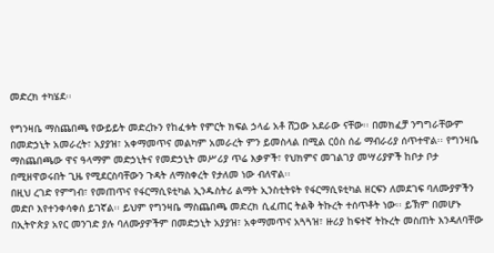መድረክ ተካሄደ፡፡

የግንዛቤ ማስጨበጫ የውይይት መድረኩን የከፈቱት የምርት ክፍል ኃላፊ አቶ ሸጋው አደራው ናቸው፡፡ በመክፈቻ ንግግራቸውም በመድኃኒት አመራረት፣ አያያዝ፣ አቀማመጥና መልካም አመራረት ምን ይመስላል በሚል ርዕስ ሰፊ ማብራሪያ ሰጥተዋል፡፡ የግንዛቤ ማስጨበጫው ዋና ዓላማም መድኃኒትና የመድኃኒት መሥሪያ ጥሬ እቃዎች፣ የህክምና መገልገያ መሣሪያዎች ከቦታ ቦታ በሚዘዋወሩበት ጊዜ የሚደርስባቸውን ጉዳት ለማስቀረት የታለመ ነው ብለዋል፡፡
በዚህ ረገድ የምግብ፣ የመጠጥና የፋርማሲዩቲካል ኢንዱስትሪ ልማት ኢንስቲትዩት የፋርማሲዩቲካል ዘርፍን ለመደገፍ ባለሙያዎችን መድቦ እየተንቀሳቀሰ ይገኛል፡፡ ይህም የግንዛቤ ማስጨበጫ መድረክ ሲፈጠር ትልቅ ትኩረት ተሰጥቶት ነው፡፡ ይኽም በመሆኑ በኢትዮጵያ አየር መንገድ ያሉ ባለሙያዎችም በመድኃኒት አያያዝ፣ አቀማመጥና አጓጓዝ፣ ዙሪያ ከፍተኛ ትኩረት መስጠት እንዳለባቸው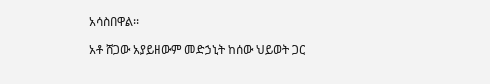አሳስበዋል፡፡

አቶ ሸጋው አያይዘውም መድኃኒት ከሰው ህይወት ጋር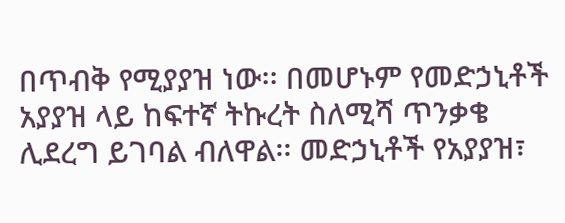በጥብቅ የሚያያዝ ነው፡፡ በመሆኑም የመድኃኒቶች አያያዝ ላይ ከፍተኛ ትኩረት ስለሚሻ ጥንቃቄ ሊደረግ ይገባል ብለዋል፡፡ መድኃኒቶች የአያያዝ፣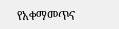የአቀማመጥና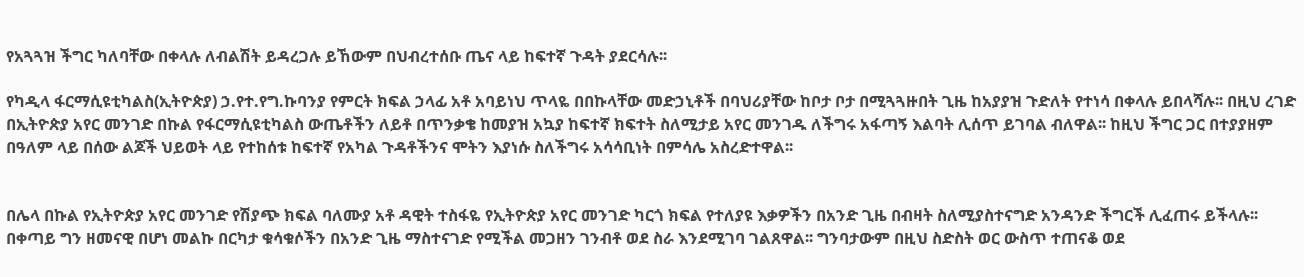የአጓጓዝ ችግር ካለባቸው በቀላሉ ለብልሽት ይዳረጋሉ ይኸውም በህብረተሰቡ ጤና ላይ ከፍተኛ ጉዳት ያደርሳሉ፡፡

የካዲላ ፋርማሲዩቲካልስ(ኢትዮጵያ) ኃ.የተ.የግ.ኩባንያ የምርት ክፍል ኃላፊ አቶ አባይነህ ጥላዬ በበኩላቸው መድኃኒቶች በባህሪያቸው ከቦታ ቦታ በሚጓጓዙበት ጊዜ ከአያያዝ ጉድለት የተነሳ በቀላሉ ይበላሻሉ፡፡ በዚህ ረገድ በኢትዮጵያ አየር መንገድ በኩል የፋርማሲዩቲካልስ ውጤቶችን ለይቶ በጥንቃቄ ከመያዝ አኳያ ከፍተኛ ክፍተት ስለሚታይ አየር መንገዱ ለችግሩ አፋጣኝ እልባት ሊሰጥ ይገባል ብለዋል፡፡ ከዚህ ችግር ጋር በተያያዘም በዓለም ላይ በሰው ልጆች ህይወት ላይ የተከሰቱ ከፍተኛ የአካል ጉዳቶችንና ሞትን እያነሱ ስለችግሩ አሳሳቢነት በምሳሌ አስረድተዋል፡፡


በሌላ በኩል የኢትዮጵያ አየር መንገድ የሽያጭ ክፍል ባለሙያ አቶ ዳዊት ተስፋዬ የኢትዮጵያ አየር መንገድ ካርጎ ክፍል የተለያዩ እቃዎችን በአንድ ጊዜ በብዛት ስለሚያስተናግድ አንዳንድ ችግርች ሊፈጠሩ ይችላሉ፡፡ በቀጣይ ግን ዘመናዊ በሆነ መልኩ በርካታ ቁሳቁሶችን በአንድ ጊዜ ማስተናገድ የሚችል መጋዘን ገንብቶ ወደ ስራ እንደሚገባ ገልጸዋል፡፡ ግንባታውም በዚህ ስድስት ወር ውስጥ ተጠናቆ ወደ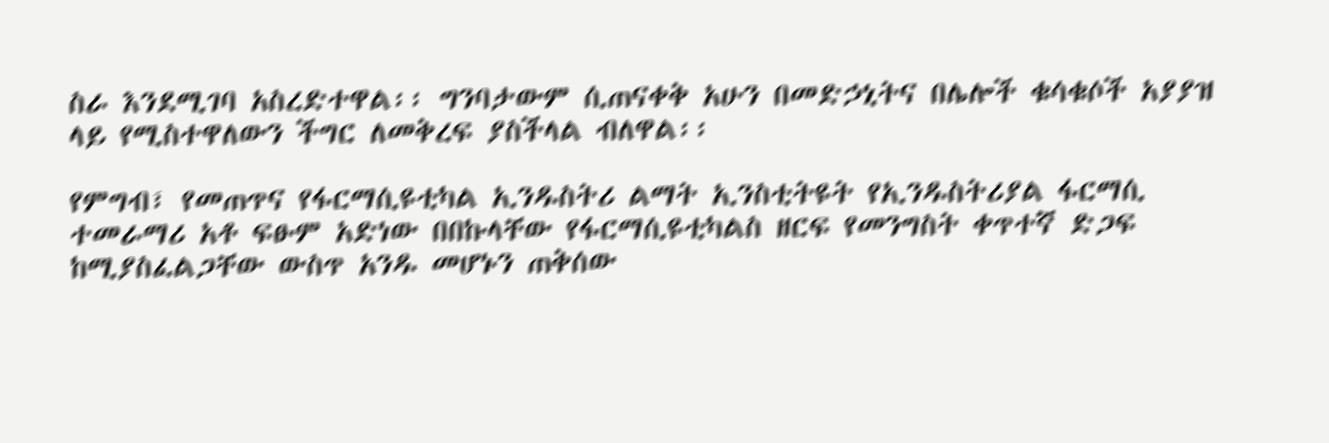ስራ እንደሚገባ አስረድተዋል፡፡ ግንባታውም ሲጠናቀቅ አሁን በመድኃኒትና በሌሎች ቁሳቁሶች አያያዝ ላይ የሚስተዋለውን ችግር ለመቅረፍ ያስችላል ብለዋል፡፡

የምግብ፣ የመጠጥና የፋርማሲዩቲካል ኢንዱስትሪ ልማት ኢንስቲትዩት የኢንዱስትሪያል ፋርማሲ ተመራማሪ አቶ ፍፁም አድነው በበኩላቸው የፋርማሲዩቲካልስ ዘርፍ የመንግስት ቀጥተኛ ድጋፍ ከሚያስፈልጋቸው ውስጥ አንዱ መሆኑን ጠቅሰው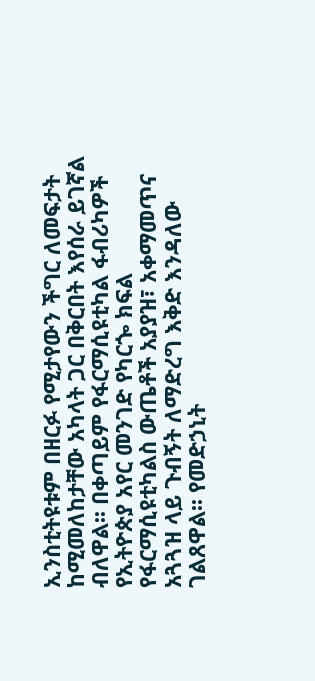ኢንስቲትዩቱም በዘርፉ የሚታየውን ችግር ለመፍታት ከሚመለከታቸው አካላት ጋር በቅርበት እየሰራ ይገኛል ብለዋል፡፡ በቀጣይም የፋርማሲዩቲካል ፋብሪካዎች የኢትዮጵያ አየር መንገድ የካርጐ ክፍል የፋርማሲዩቲካልስ ውጤቶች አያያዝ፣ አቀማመጥና አጓጓዝ ላይ ጉብኝት ለማድረግ እቅድ እንዳለው ገልጸዋል፡፡ የመድኃኒት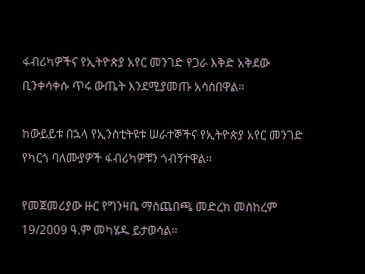ፋብሪካዎችና የኢትዮጵያ አየር መንገድ የጋራ እቅድ አቅደው ቢንቀሳቀሱ ጥሩ ውጤት እንደሚያመጡ አሳስበዋል፡፡

ከውይይቱ በኋላ የኢንስቲትዩቱ ሠራተኞችና የኢትዮጵያ አየር መንገድ የካርጎ ባለሙያዎች ፋብሪካዎቹን ጎብኝተዋል፡፡

የመጀመሪያው ዙር የግንዛቤ ማስጨበጫ መድረክ መስከረም 19/2009 ዓ.ም መካሄዱ ይታወሳል፡፡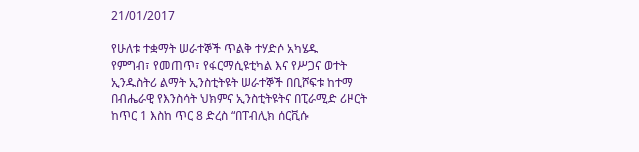21/01/2017

የሁለቱ ተቋማት ሠራተኞች ጥልቅ ተሃድሶ አካሄዱ
የምግብ፣ የመጠጥ፣ የፋርማሲዩቲካል እና የሥጋና ወተት ኢንዱስትሪ ልማት ኢንስቲትዩት ሠራተኞች በቢሾፍቱ ከተማ በብሔራዊ የእንስሳት ህክምና ኢንስቲትዩትና በፒራሚድ ሪዞርት ከጥር 1 እስከ ጥር 8 ድረስ “በፐብሊክ ሰርቪሱ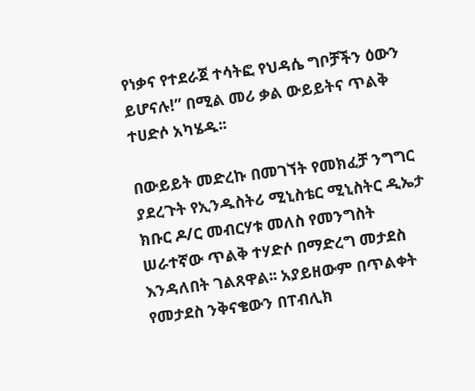የነቃና የተደራጀ ተሳትፎ የህዳሴ ግቦቻችን ዕውን ይሆናሉ!” በሚል መሪ ቃል ውይይትና ጥልቅ ተሀድሶ አካሄዱ፡፡

በውይይት መድረኩ በመገኘት የመክፈቻ ንግግር ያደረጉት የኢንዱስትሪ ሚኒስቴር ሚኒስትር ዲኤታ ክቡር ዶ/ር መብርሃቱ መለስ የመንግስት ሠራተኛው ጥልቅ ተሃድሶ በማድረግ መታደስ እንዳለበት ገልጸዋል፡፡ አያይዘውም በጥልቀት የመታደስ ንቅናቄውን በፐብሊክ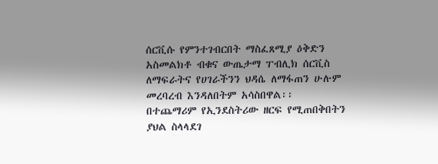ሰርቪሱ የምንተገብርበት ማስፈጸሚያ ዕቅድን አስመልክቶ ብቁና ውጤታማ ፐብሊክ ሰርቪስ ለማፍራትና የሀገራችንን ህዳሴ ለማፋጠን ሁሉም መረባረብ እንዳለበትም አሳስበዋል፡፡
በተጨማሪም የኢንደስትሪው ዘርፍ የሚጠበቅበትን ያህል ስላላደገ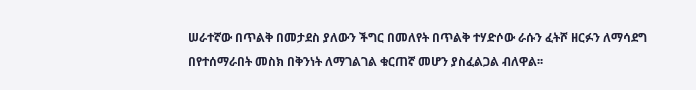ሠራተኛው በጥልቅ በመታደስ ያለውን ችግር በመለየት በጥልቅ ተሃድሶው ራሱን ፈትሾ ዘርፉን ለማሳደግ በየተሰማራበት መስክ በቅንነት ለማገልገል ቁርጠኛ መሆን ያስፈልጋል ብለዋል፡፡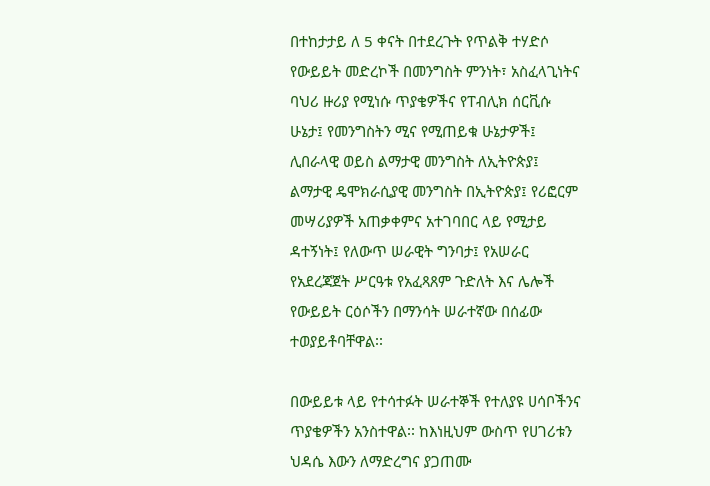በተከታታይ ለ 5 ቀናት በተደረጉት የጥልቅ ተሃድሶ የውይይት መድረኮች በመንግስት ምንነት፣ አስፈላጊነትና ባህሪ ዙሪያ የሚነሱ ጥያቄዎችና የፐብሊክ ሰርቪሱ ሁኔታ፤ የመንግስትን ሚና የሚጠይቁ ሁኔታዎች፤ ሊበራላዊ ወይስ ልማታዊ መንግስት ለኢትዮጵያ፤ ልማታዊ ዴሞክራሲያዊ መንግስት በኢትዮጵያ፤ የሪፎርም መሣሪያዎች አጠቃቀምና አተገባበር ላይ የሚታይ ዳተኝነት፤ የለውጥ ሠራዊት ግንባታ፤ የአሠራር የአደረጃጀት ሥርዓቱ የአፈጻጸም ጉድለት እና ሌሎች የውይይት ርዕሶችን በማንሳት ሠራተኛው በሰፊው ተወያይቶባቸዋል፡፡

በውይይቱ ላይ የተሳተፉት ሠራተኞች የተለያዩ ሀሳቦችንና ጥያቄዎችን አንስተዋል፡፡ ከእነዚህም ውስጥ የሀገሪቱን ህዳሴ እውን ለማድረግና ያጋጠሙ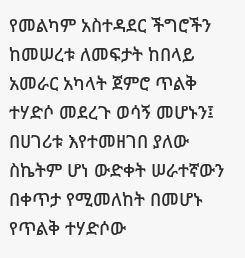የመልካም አስተዳደር ችግሮችን ከመሠረቱ ለመፍታት ከበላይ አመራር አካላት ጀምሮ ጥልቅ ተሃድሶ መደረጉ ወሳኝ መሆኑን፤ በሀገሪቱ እየተመዘገበ ያለው ስኬትም ሆነ ውድቀት ሠራተኛውን በቀጥታ የሚመለከት በመሆኑ የጥልቅ ተሃድሶው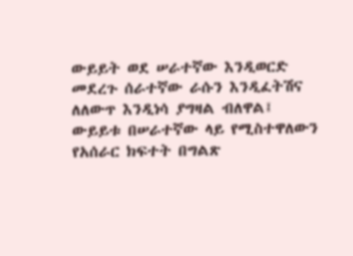ውይይት ወደ ሠራተኛው እንዲወርድ መደረጉ ሰራተኛው ራሱን እንዲፈትሽና ለለውጥ እንዲነሳ ያግዛል ብለዋል፤
ውይይቱ በሠራተኛው ላይ የሚስተዋለውን የአሰራር ክፍተት በግልጽ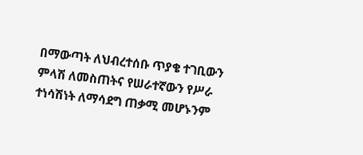በማውጣት ለህብረተሰቡ ጥያቄ ተገቢውን ምላሽ ለመስጠትና የሠራተኛውን የሥራ ተነሳሽነት ለማሳደግ ጠቃሚ መሆኑንም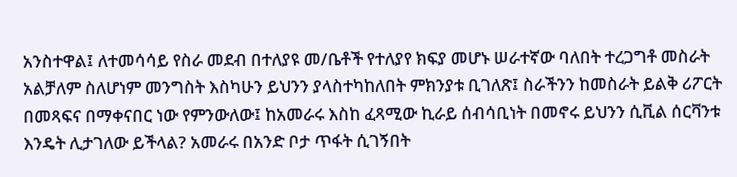አንስተዋል፤ ለተመሳሳይ የስራ መደብ በተለያዩ መ/ቤቶች የተለያየ ክፍያ መሆኑ ሠራተኛው ባለበት ተረጋግቶ መስራት አልቻለም ስለሆነም መንግስት እስካሁን ይህንን ያላስተካከለበት ምክንያቱ ቢገለጽ፤ ስራችንን ከመስራት ይልቅ ሪፖርት በመጻፍና በማቀናበር ነው የምንውለው፤ ከአመራሩ እስከ ፈጻሚው ኪራይ ሰብሳቢነት በመኖሩ ይህንን ሲቪል ሰርቫንቱ እንዴት ሊታገለው ይችላል? አመራሩ በአንድ ቦታ ጥፋት ሲገኝበት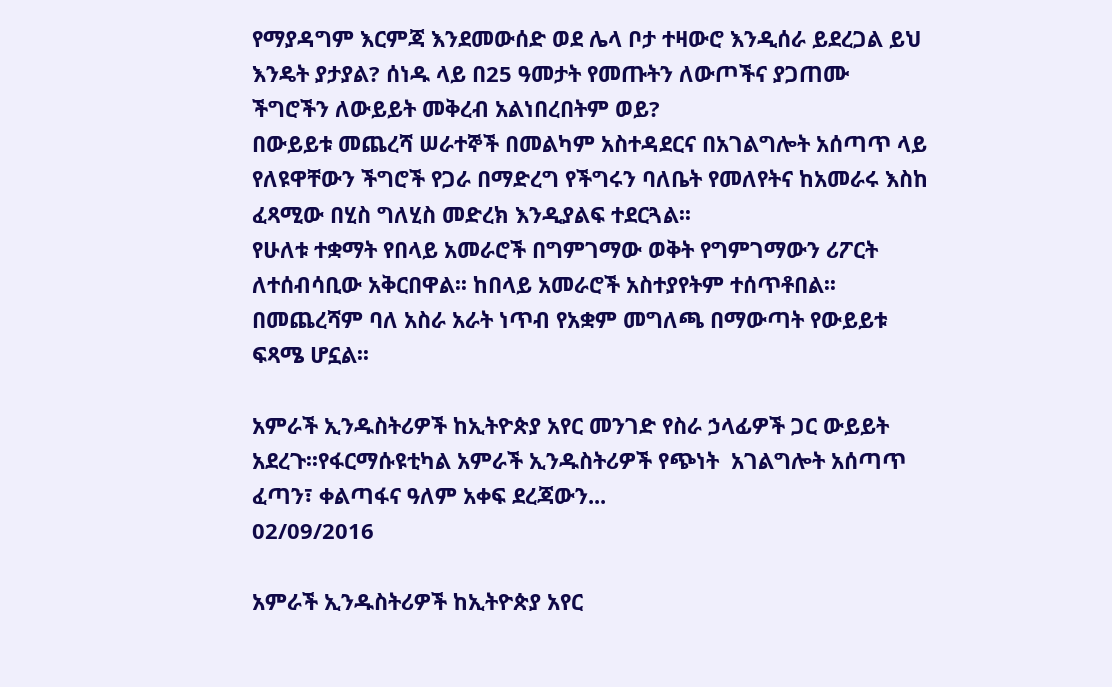የማያዳግም እርምጃ እንደመውሰድ ወደ ሌላ ቦታ ተዛውሮ እንዲሰራ ይደረጋል ይህ እንዴት ያታያል? ሰነዱ ላይ በ25 ዓመታት የመጡትን ለውጦችና ያጋጠሙ ችግሮችን ለውይይት መቅረብ አልነበረበትም ወይ?
በውይይቱ መጨረሻ ሠራተኞች በመልካም አስተዳደርና በአገልግሎት አሰጣጥ ላይ የለዩዋቸውን ችግሮች የጋራ በማድረግ የችግሩን ባለቤት የመለየትና ከአመራሩ እስከ ፈጻሚው በሂስ ግለሂስ መድረክ እንዲያልፍ ተደርጓል፡፡
የሁለቱ ተቋማት የበላይ አመራሮች በግምገማው ወቅት የግምገማውን ሪፖርት ለተሰብሳቢው አቅርበዋል፡፡ ከበላይ አመራሮች አስተያየትም ተሰጥቶበል፡፡
በመጨረሻም ባለ አስራ አራት ነጥብ የአቋም መግለጫ በማውጣት የውይይቱ ፍጻሜ ሆኗል፡፡

አምራች ኢንዱስትሪዎች ከኢትዮጵያ አየር መንገድ የስራ ኃላፊዎች ጋር ውይይት አደረጉ፡፡የፋርማሱዩቲካል አምራች ኢንዱስትሪዎች የጭነት  አገልግሎት አሰጣጥ ፈጣን፣ ቀልጣፋና ዓለም አቀፍ ደረጃውን...
02/09/2016

አምራች ኢንዱስትሪዎች ከኢትዮጵያ አየር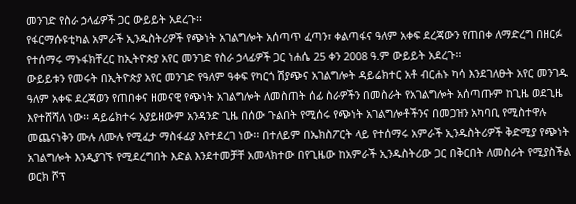መንገድ የስራ ኃላፊዎች ጋር ውይይት አደረጉ፡፡
የፋርማሱዩቲካል አምራች ኢንዱስትሪዎች የጭነት አገልግሎት አሰጣጥ ፈጣን፣ ቀልጣፋና ዓለም አቀፍ ደረጃውን የጠበቀ ለማድረግ በዘርፉ የተሰማሩ ማኑፋክቸረር ከኢትዮጵያ አየር መንገድ የስራ ኃላፊዎች ጋር ነሐሴ 25 ቀን 2008 ዓ.ም ውይይት አደረጉ፡፡
ውይይቱን የመሩት በኢትዮጵያ አየር መንገድ የዓለም ዓቀፍ የካርጎ ሽያጭና አገልግሎት ዳይሬክተር አቶ ብርሐኑ ካሳ እንደገለፁት አየር መንገዱ ዓለም አቀፍ ደረጃወን የጠበቀና ዘመናዊ የጭነት አገልግሎት ለመስጠት ሰፊ ስራዎችን በመስራት የአገልግሎት አሰጣጡም ከጊዜ ወደጊዜ እየተሸሻለ ነው፡፡ ዳይሬክተሩ አያይዘውም አንዳንድ ጊዜ በሰው ጉልበት የሚሰሩ የጭነት አገልግሎቶችንና በመጋዝን አካባቢ የሚስተዋሉ መጨናነቅን ሙሉ ለሙሉ የሚፈታ ማስፋፊያ እየተደረገ ነው፡፡ በተለይም በኤክስፖርት ላይ የተሰማሩ አምራች ኢንዱስትሪዎች ቅድሚያ የጭነት አገልግሎት እንዲያገኙ የሚደረግበት እድል እንደተመቻቸ አመላክተው በየጊዜው ከአምራች ኢንዱስትሪው ጋር በቅርበት ለመስራት የሚያስችል ወርክ ሾፕ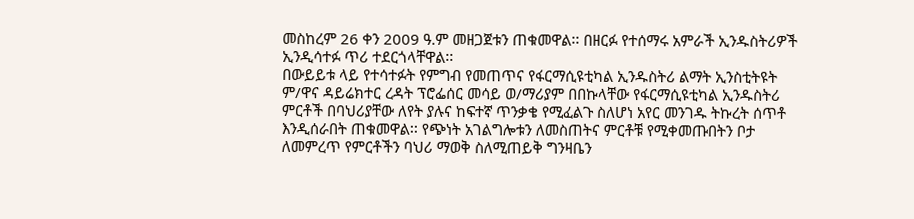መስከረም 26 ቀን 2009 ዓ.ም መዘጋጀቱን ጠቁመዋል፡፡ በዘርፉ የተሰማሩ አምራች ኢንዱስትሪዎች ኢንዲሳተፉ ጥሪ ተደርጎላቸዋል፡፡
በውይይቱ ላይ የተሳተፉት የምግብ የመጠጥና የፋርማሲዩቲካል ኢንዱስትሪ ልማት ኢንስቲትዩት ም/ዋና ዳይሬክተር ረዳት ፕሮፌሰር መሳይ ወ/ማሪያም በበኩላቸው የፋርማሲዩቲካል ኢንዱስትሪ ምርቶች በባህሪያቸው ለየት ያሉና ከፍተኛ ጥንቃቄ የሚፈልጉ ስለሆነ አየር መንገዱ ትኩረት ሰጥቶ እንዲሰራበት ጠቁመዋል፡፡ የጭነት አገልግሎቱን ለመስጠትና ምርቶቹ የሚቀመጡበትን ቦታ ለመምረጥ የምርቶችን ባህሪ ማወቅ ስለሚጠይቅ ግንዛቤን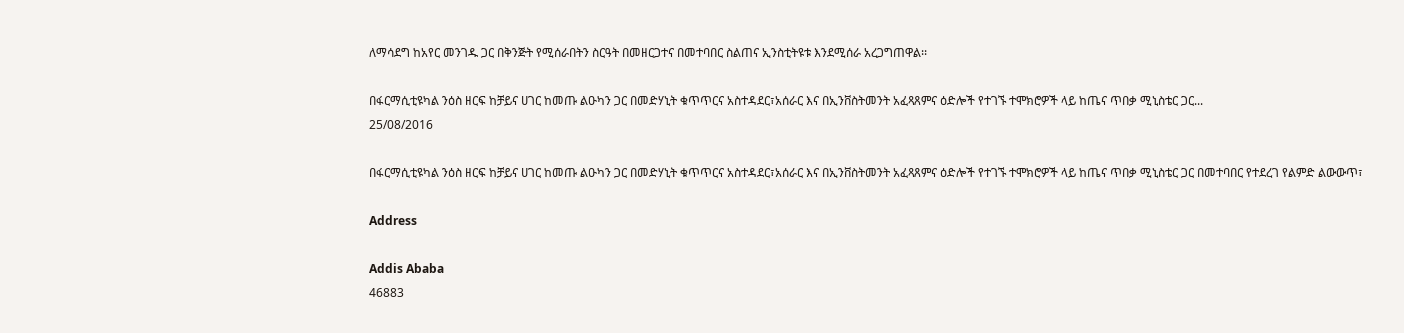ለማሳደግ ከአየር መንገዱ ጋር በቅንጅት የሚሰራበትን ስርዓት በመዘርጋተና በመተባበር ስልጠና ኢንስቲትዩቱ እንደሚሰራ አረጋግጠዋል፡፡

በፋርማሲቲዩካል ንዕስ ዘርፍ ከቻይና ሀገር ከመጡ ልዑካን ጋር በመድሃኒት ቁጥጥርና አስተዳደር፣አሰራር እና በኢንቨስትመንት አፈጻጸምና ዕድሎች የተገኙ ተሞክሮዎች ላይ ከጤና ጥበቃ ሚኒስቴር ጋር...
25/08/2016

በፋርማሲቲዩካል ንዕስ ዘርፍ ከቻይና ሀገር ከመጡ ልዑካን ጋር በመድሃኒት ቁጥጥርና አስተዳደር፣አሰራር እና በኢንቨስትመንት አፈጻጸምና ዕድሎች የተገኙ ተሞክሮዎች ላይ ከጤና ጥበቃ ሚኒስቴር ጋር በመተባበር የተደረገ የልምድ ልውውጥ፣

Address

Addis Ababa
46883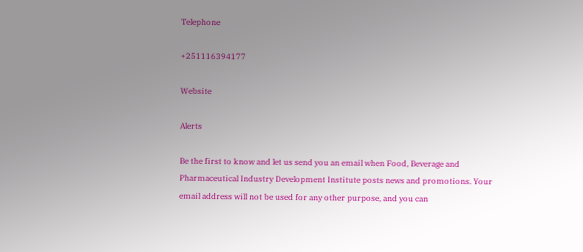Telephone

+251116394177

Website

Alerts

Be the first to know and let us send you an email when Food, Beverage and Pharmaceutical Industry Development Institute posts news and promotions. Your email address will not be used for any other purpose, and you can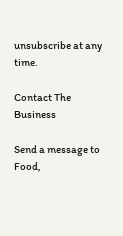unsubscribe at any time.

Contact The Business

Send a message to Food,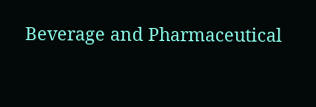Beverage and Pharmaceutical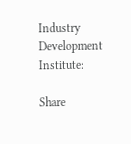Industry Development Institute:

Share